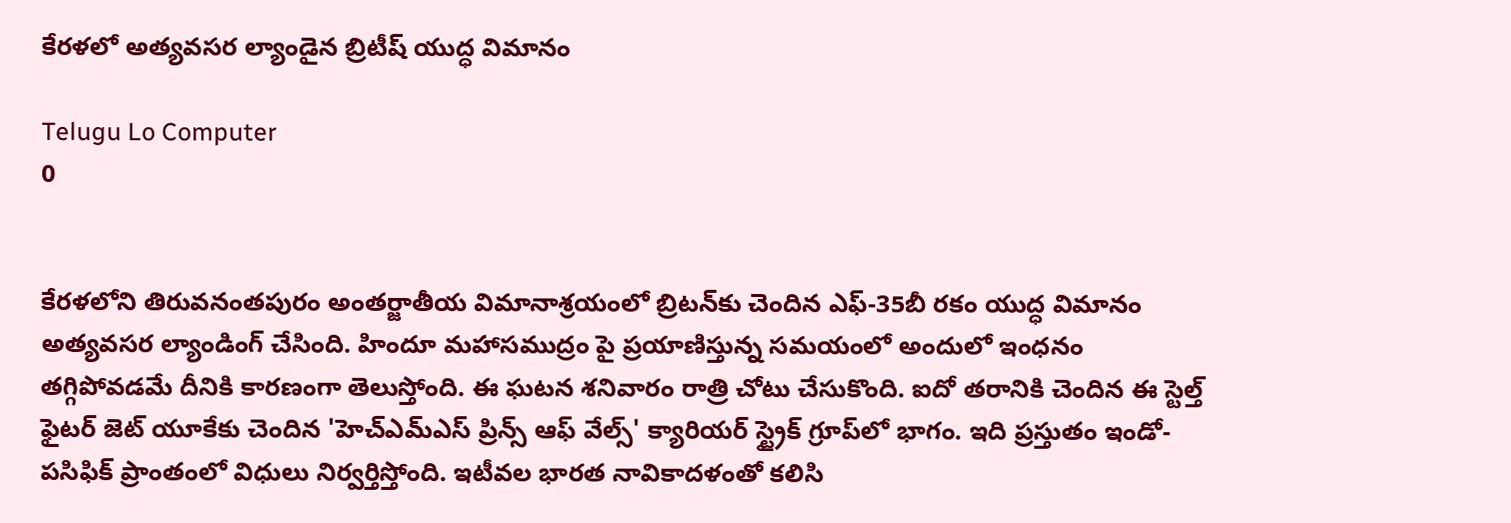కేరళలో అత్యవసర ల్యాండైన బ్రిటీష్ యుద్ధ విమానం

Telugu Lo Computer
0


కేరళలోని తిరువనంతపురం అంతర్జాతీయ విమానాశ్రయంలో బ్రిటన్‌కు చెందిన ఎఫ్‌-35బీ రకం యుద్ధ విమానం అత్యవసర ల్యాండింగ్‌ చేసింది. హిందూ మహాసముద్రం పై ప్రయాణిస్తున్న సమయంలో అందులో ఇంధనం తగ్గిపోవడమే దీనికి కారణంగా తెలుస్తోంది. ఈ ఘటన శనివారం రాత్రి చోటు చేసుకొంది. ఐదో తరానికి చెందిన ఈ స్టెల్త్‌ ఫైటర్ జెట్‌ యూకేకు చెందిన 'హెచ్‌ఎమ్‌ఎస్‌ ప్రిన్స్‌ ఆఫ్‌ వేల్స్‌' క్యారియర్‌ స్ట్రైక్‌ గ్రూప్‌లో భాగం. ఇది ప్రస్తుతం ఇండో-పసిఫిక్‌ ప్రాంతంలో విధులు నిర్వర్తిస్తోంది. ఇటీవల భారత నావికాదళంతో కలిసి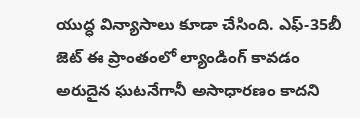యుద్ధ విన్యాసాలు కూడా చేసింది. ఎఫ్‌-35బీ జెట్ ఈ ప్రాంతంలో ల్యాండింగ్‌ కావడం అరుదైన ఘటనేగానీ అసాధారణం కాదని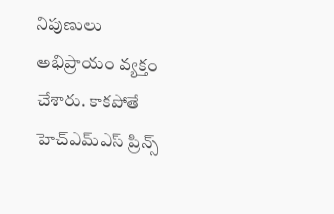నిపుణులు అభిప్రాయం వ్యక్తం చేశారు. కాకపోతే హెచ్‌ఎమ్‌ఎస్‌ ప్రిన్స్‌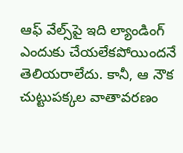ఆఫ్‌ వేల్స్‌పై ఇది ల్యాండింగ్‌ ఎందుకు చేయలేకపోయిందనే తెలియరాలేదు. కానీ, ఆ నౌక చుట్టుపక్కల వాతావరణం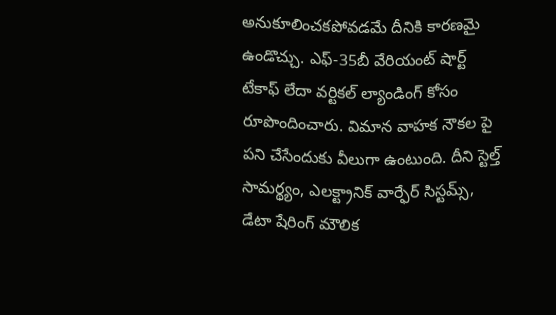అనుకూలించకపోవడమే దీనికి కారణమై ఉండొచ్చు. ఎఫ్‌-35బీ వేరియంట్‌ షార్ట్‌ టేకాఫ్‌ లేదా వర్టికల్‌ ల్యాండింగ్‌ కోసం రూపొందించారు. విమాన వాహక నౌకల పై పని చేసేందుకు వీలుగా ఉంటుంది. దీని స్టెల్త్‌ సామర్థ్యం, ఎలక్ట్రానిక్ వార్ఫేర్‌ సిస్టమ్స్‌, డేటా షేరింగ్‌ మౌలిక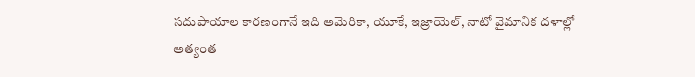సదుపాయాల కారణంగానే ఇది అమెరికా, యూకే, ఇజ్రాయెల్‌, నాటో వైమానిక దళాల్లో అత్యంత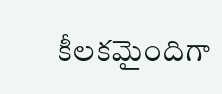కీలకమైందిగా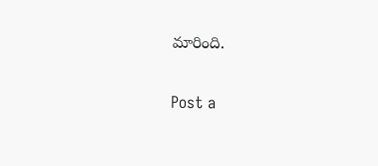మారింది.

Post a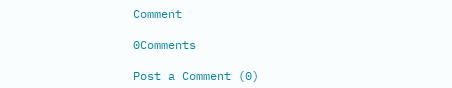Comment

0Comments

Post a Comment (0)